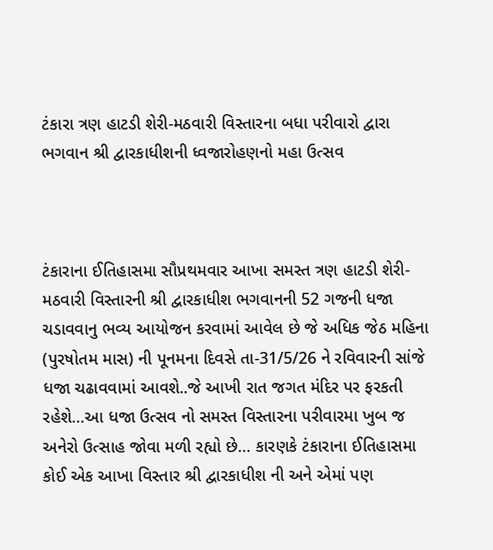ટંકારા ત્રણ હાટડી શેરી-મઠવારી વિસ્તારના બધા પરીવારો દ્વારા ભગવાન શ્રી દ્વારકાધીશની ધ્વજારોહણનો મહા ઉત્સવ



ટંકારાના ઈતિહાસમા સૌપ્રથમવાર આખા સમસ્ત ત્રણ હાટડી શેરી-મઠવારી વિસ્તારની શ્રી દ્વારકાધીશ ભગવાનની 52 ગજની ધજા ચડાવવાનુ ભવ્ય આયોજન કરવામાં આવેલ છે જે અધિક જેઠ મહિના (પુરષોતમ માસ) ની પૂનમના દિવસે તા-31/5/26 ને રવિવારની સાંજે ધજા ચઢાવવામાં આવશે..જે આખી રાત જગત મંદિર પર ફરકતી રહેશે…આ ધજા ઉત્સવ નો સમસ્ત વિસ્તારના પરીવારમા ખુબ જ અનેરો ઉત્સાહ જોવા મળી રહ્યો છે… કારણકે ટંકારાના ઈતિહાસમા કોઈ એક આખા વિસ્તાર શ્રી દ્વારકાધીશ ની અને એમાં પણ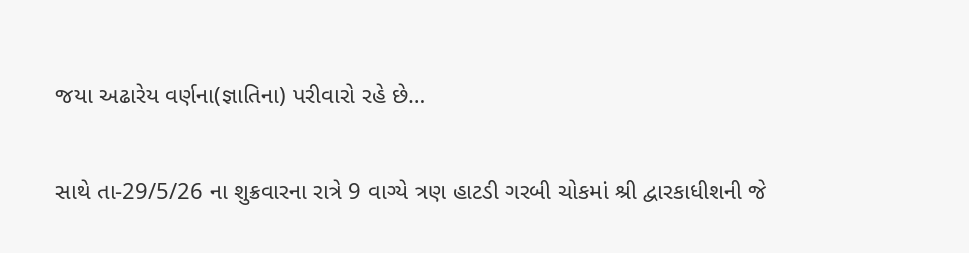જયા અઢારેય વર્ણના(જ્ઞાતિના) પરીવારો રહે છે…

સાથે તા-29/5/26 ના શુક્રવારના રાત્રે 9 વાગ્યે ત્રણ હાટડી ગરબી ચોકમાં શ્રી દ્વારકાધીશની જે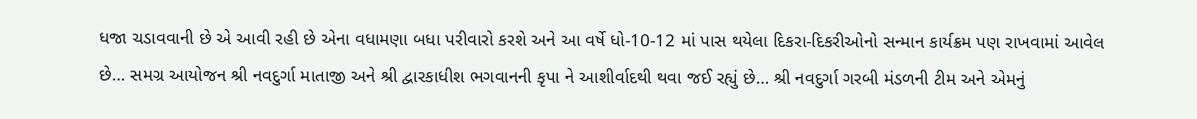ધજા ચડાવવાની છે એ આવી રહી છે એના વધામણા બધા પરીવારો કરશે અને આ વર્ષે ધો-10-12 માં પાસ થયેલા દિકરા-દિકરીઓનો સન્માન કાર્યક્રમ પણ રાખવામાં આવેલ છે… સમગ્ર આયોજન શ્રી નવદુર્ગા માતાજી અને શ્રી દ્વારકાધીશ ભગવાનની કૃપા ને આશીર્વાદથી થવા જઈ રહ્યું છે… શ્રી નવદુર્ગા ગરબી મંડળની ટીમ અને એમનું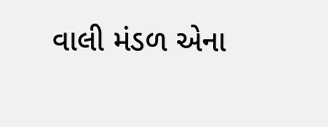વાલી મંડળ એના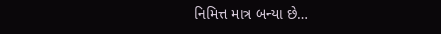નિમિત્ત માત્ર બન્યા છે…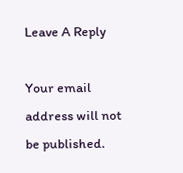Leave A Reply

Your email address will not be published.